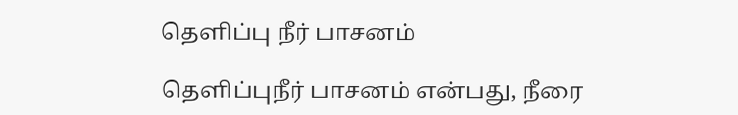தெளிப்பு நீர் பாசனம்

தெளிப்புநீர் பாசனம் என்பது, நீரை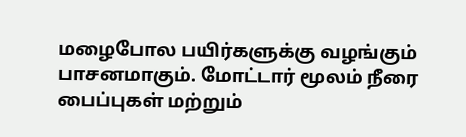மழைபோல பயிர்களுக்கு வழங்கும் பாசனமாகும். மோட்டார் மூலம் நீரை பைப்புகள் மற்றும்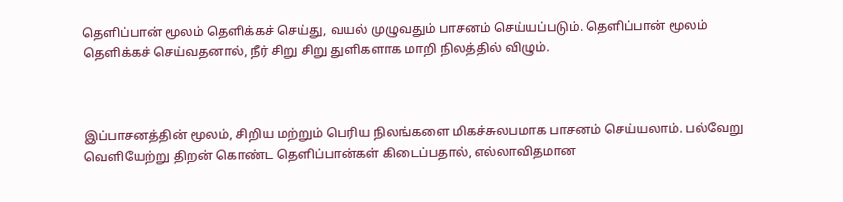தெளிப்பான் மூலம் தெளிக்கச் செய்து, வயல் முழுவதும் பாசனம் செய்யப்படும். தெளிப்பான் மூலம் தெளிக்கச் செய்வதனால், நீர் சிறு சிறு துளிகளாக மாறி நிலத்தில் விழும்.



இப்பாசனத்தின் மூலம், சிறிய மற்றும் பெரிய நிலங்களை மிகச்சுலபமாக பாசனம் செய்யலாம். பல்வேறு வெளியேற்று திறன் கொண்ட தெளிப்பான்கள் கிடைப்பதால், எல்லாவிதமான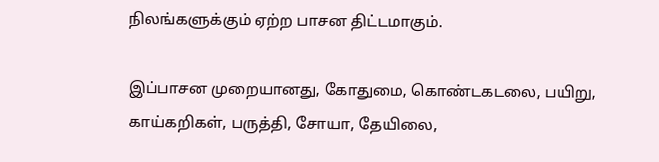நிலங்களுக்கும் ஏற்ற பாசன திட்டமாகும்.

இப்பாசன முறையானது, கோதுமை, கொண்டகடலை, பயிறு, காய்கறிகள், பருத்தி, சோயா, தேயிலை,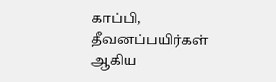காப்பி, தீவனப்பயிர்கள் ஆகிய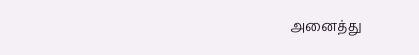அனைத்து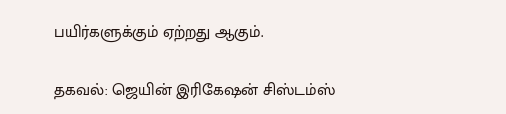பயிர்களுக்கும் ஏற்றது ஆகும்.

தகவல்: ஜெயின் இரிகேஷன் சிஸ்டம்ஸ்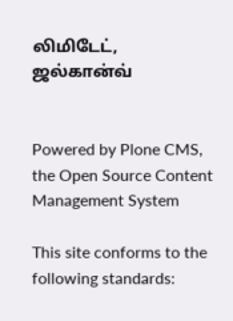லிமிடேட், ஜல்கான்வ்


Powered by Plone CMS, the Open Source Content Management System

This site conforms to the following standards: